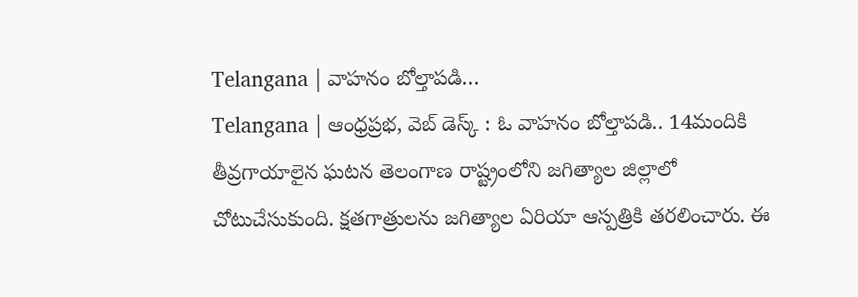Telangana | వాహనం బోల్తాపడి…
Telangana | ఆంధ్రప్రభ, వెబ్ డెస్క్ : ఓ వాహనం బోల్తాపడి.. 14మందికి తీవ్రగాయాలైన ఘటన తెలంగాణ రాష్ట్రంలోని జగిత్యాల జిల్లాలో చోటుచేసుకుంది. క్షతగాత్రులను జగిత్యాల ఏరియా ఆస్పత్రికి తరలించారు. ఈ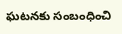ఘటనకు సంబంధించి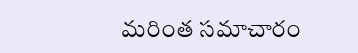మరింత సమాచారం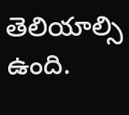తెలియాల్సి ఉంది.